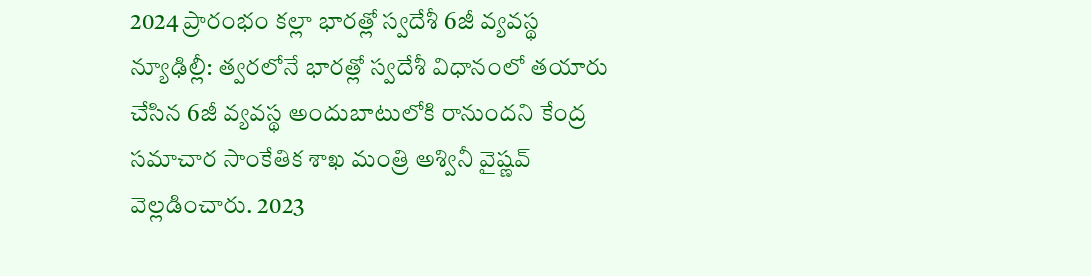2024 ప్రారంభం కల్లా భారత్లో స్వదేశీ 6జీ వ్యవస్థ
న్యూఢిల్లీ: త్వరలోనే భారత్లో స్వదేశీ విధానంలో తయారు చేసిన 6జీ వ్యవస్థ అందుబాటులోకి రానుందని కేంద్ర సమాచార సాంకేతిక శాఖ మంత్రి అశ్వినీ వైష్ణవ్ వెల్లడించారు. 2023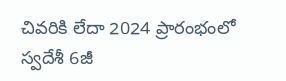చివరికి లేదా 2024 ప్రారంభంలో స్వదేశీ 6జీ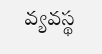వ్యవస్థ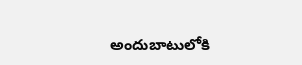అందుబాటులోకి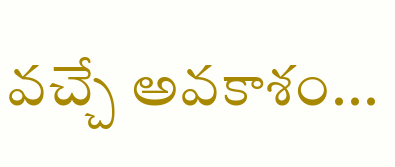వచ్చే అవకాశం...